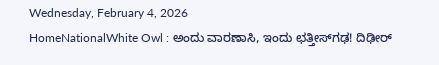Wednesday, February 4, 2026
HomeNationalWhite Owl : ಅಂದು ವಾರಣಾಸಿ, ಇಂದು ಛತ್ತೀಸ್‌ಗಢ! ದಿಢೀರ್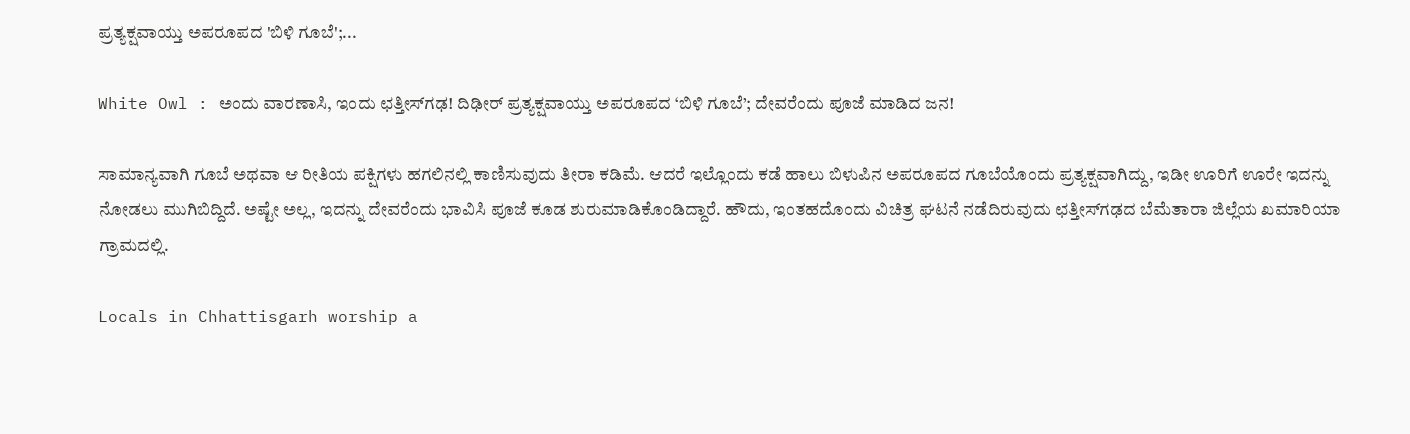ಪ್ರತ್ಯಕ್ಷವಾಯ್ತು ಅಪರೂಪದ 'ಬಿಳಿ ಗೂಬೆ';...

White Owl : ಅಂದು ವಾರಣಾಸಿ, ಇಂದು ಛತ್ತೀಸ್‌ಗಢ! ದಿಢೀರ್ ಪ್ರತ್ಯಕ್ಷವಾಯ್ತು ಅಪರೂಪದ ‘ಬಿಳಿ ಗೂಬೆ’; ದೇವರೆಂದು ಪೂಜೆ ಮಾಡಿದ ಜನ!

ಸಾಮಾನ್ಯವಾಗಿ ಗೂಬೆ ಅಥವಾ ಆ ರೀತಿಯ ಪಕ್ಷಿಗಳು ಹಗಲಿನಲ್ಲಿ ಕಾಣಿಸುವುದು ತೀರಾ ಕಡಿಮೆ. ಆದರೆ ಇಲ್ಲೊಂದು ಕಡೆ ಹಾಲು ಬಿಳುಪಿನ ಅಪರೂಪದ ಗೂಬೆಯೊಂದು ಪ್ರತ್ಯಕ್ಷವಾಗಿದ್ದು, ಇಡೀ ಊರಿಗೆ ಊರೇ ಇದನ್ನು ನೋಡಲು ಮುಗಿಬಿದ್ದಿದೆ. ಅಷ್ಟೇ ಅಲ್ಲ, ಇದನ್ನು ದೇವರೆಂದು ಭಾವಿಸಿ ಪೂಜೆ ಕೂಡ ಶುರುಮಾಡಿಕೊಂಡಿದ್ದಾರೆ. ಹೌದು, ಇಂತಹದೊಂದು ವಿಚಿತ್ರ ಘಟನೆ ನಡೆದಿರುವುದು ಛತ್ತೀಸ್‌ಗಢದ ಬೆಮೆತಾರಾ ಜಿಲ್ಲೆಯ ಖಮಾರಿಯಾ ಗ್ರಾಮದಲ್ಲಿ.

Locals in Chhattisgarh worship a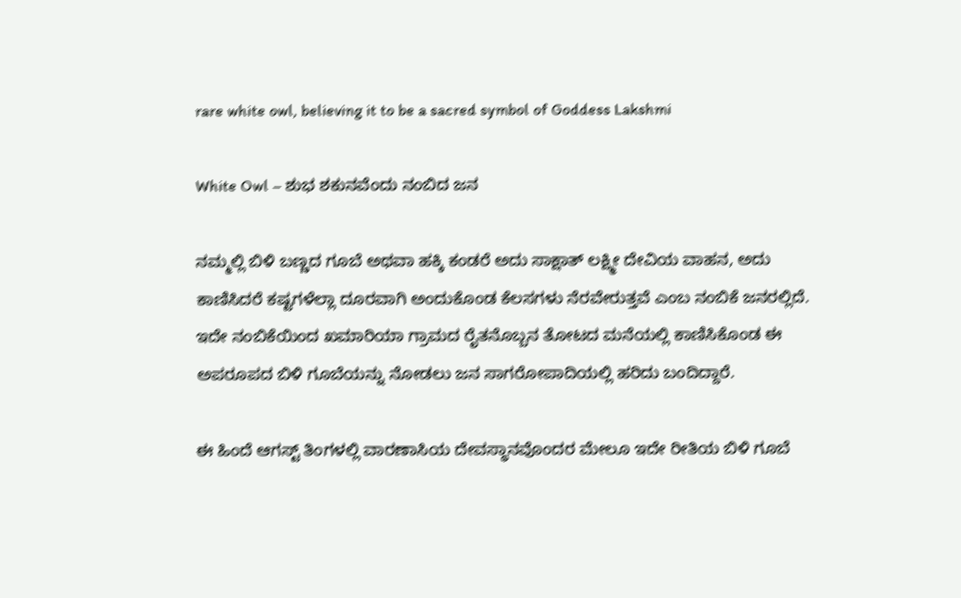rare white owl, believing it to be a sacred symbol of Goddess Lakshmi

White Owl – ಶುಭ ಶಕುನವೆಂದು ನಂಬಿದ ಜನ

ನಮ್ಮಲ್ಲಿ ಬಿಳಿ ಬಣ್ಣದ ಗೂಬೆ ಅಥವಾ ಹಕ್ಕಿ ಕಂಡರೆ ಅದು ಸಾಕ್ಷಾತ್ ಲಕ್ಷ್ಮೀ ದೇವಿಯ ವಾಹನ, ಅದು ಕಾಣಿಸಿದರೆ ಕಷ್ಟಗಳೆಲ್ಲಾ ದೂರವಾಗಿ ಅಂದುಕೊಂಡ ಕೆಲಸಗಳು ನೆರವೇರುತ್ತವೆ ಎಂಬ ನಂಬಿಕೆ ಜನರಲ್ಲಿದೆ. ಇದೇ ನಂಬಿಕೆಯಿಂದ ಖಮಾರಿಯಾ ಗ್ರಾಮದ ರೈತನೊಬ್ಬನ ತೋಟದ ಮನೆಯಲ್ಲಿ ಕಾಣಿಸಿಕೊಂಡ ಈ ಅಪರೂಪದ ಬಿಳಿ ಗೂಬೆಯನ್ನು ನೋಡಲು ಜನ ಸಾಗರೋಪಾದಿಯಲ್ಲಿ ಹರಿದು ಬಂದಿದ್ದಾರೆ.

ಈ ಹಿಂದೆ ಆಗಸ್ಟ್ ತಿಂಗಳಲ್ಲಿ ವಾರಣಾಸಿಯ ದೇವಸ್ಥಾನವೊಂದರ ಮೇಲೂ ಇದೇ ರೀತಿಯ ಬಿಳಿ ಗೂಬೆ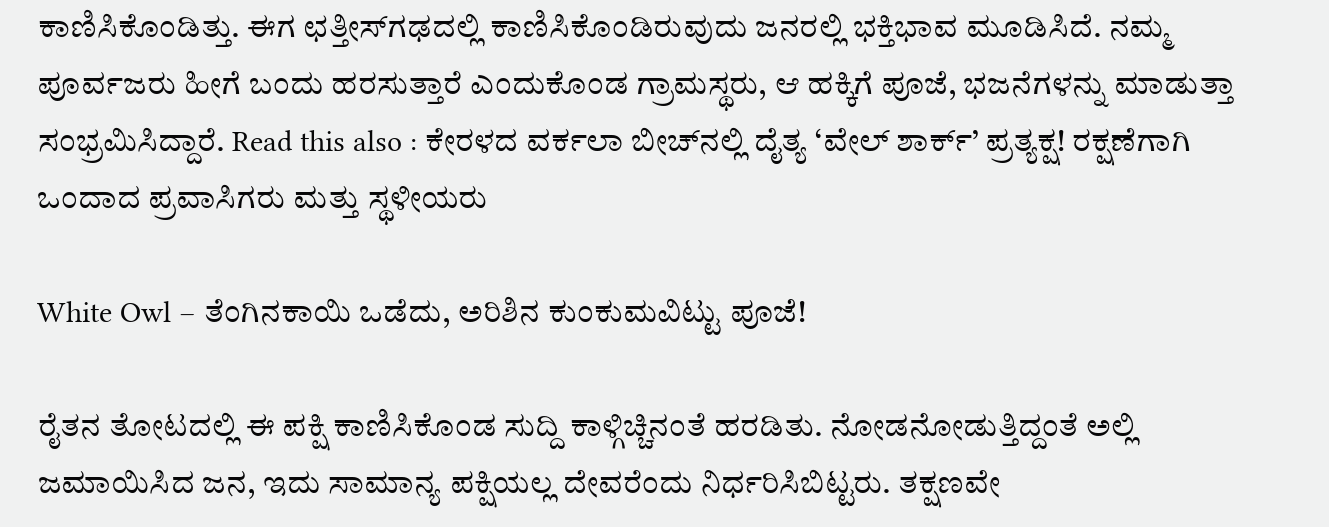ಕಾಣಿಸಿಕೊಂಡಿತ್ತು. ಈಗ ಛತ್ತೀಸ್‌ಗಢದಲ್ಲಿ ಕಾಣಿಸಿಕೊಂಡಿರುವುದು ಜನರಲ್ಲಿ ಭಕ್ತಿಭಾವ ಮೂಡಿಸಿದೆ. ನಮ್ಮ ಪೂರ್ವಜರು ಹೀಗೆ ಬಂದು ಹರಸುತ್ತಾರೆ ಎಂದುಕೊಂಡ ಗ್ರಾಮಸ್ಥರು, ಆ ಹಕ್ಕಿಗೆ ಪೂಜೆ, ಭಜನೆಗಳನ್ನು ಮಾಡುತ್ತಾ ಸಂಭ್ರಮಿಸಿದ್ದಾರೆ. Read this also : ಕೇರಳದ ವರ್ಕಲಾ ಬೀಚ್‌ನಲ್ಲಿ ದೈತ್ಯ ‘ವೇಲ್ ಶಾರ್ಕ್’ ಪ್ರತ್ಯಕ್ಷ! ರಕ್ಷಣೆಗಾಗಿ ಒಂದಾದ ಪ್ರವಾಸಿಗರು ಮತ್ತು ಸ್ಥಳೀಯರು

White Owl – ತೆಂಗಿನಕಾಯಿ ಒಡೆದು, ಅರಿಶಿನ ಕುಂಕುಮವಿಟ್ಟು ಪೂಜೆ!

ರೈತನ ತೋಟದಲ್ಲಿ ಈ ಪಕ್ಷಿ ಕಾಣಿಸಿಕೊಂಡ ಸುದ್ದಿ ಕಾಳ್ಗಿಚ್ಚಿನಂತೆ ಹರಡಿತು. ನೋಡನೋಡುತ್ತಿದ್ದಂತೆ ಅಲ್ಲಿ ಜಮಾಯಿಸಿದ ಜನ, ಇದು ಸಾಮಾನ್ಯ ಪಕ್ಷಿಯಲ್ಲ ದೇವರೆಂದು ನಿರ್ಧರಿಸಿಬಿಟ್ಟರು. ತಕ್ಷಣವೇ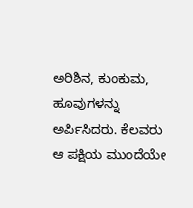ಅರಿಶಿನ, ಕುಂಕುಮ, ಹೂವುಗಳನ್ನು ಅರ್ಪಿಸಿದರು. ಕೆಲವರು ಆ ಪಕ್ಷಿಯ ಮುಂದೆಯೇ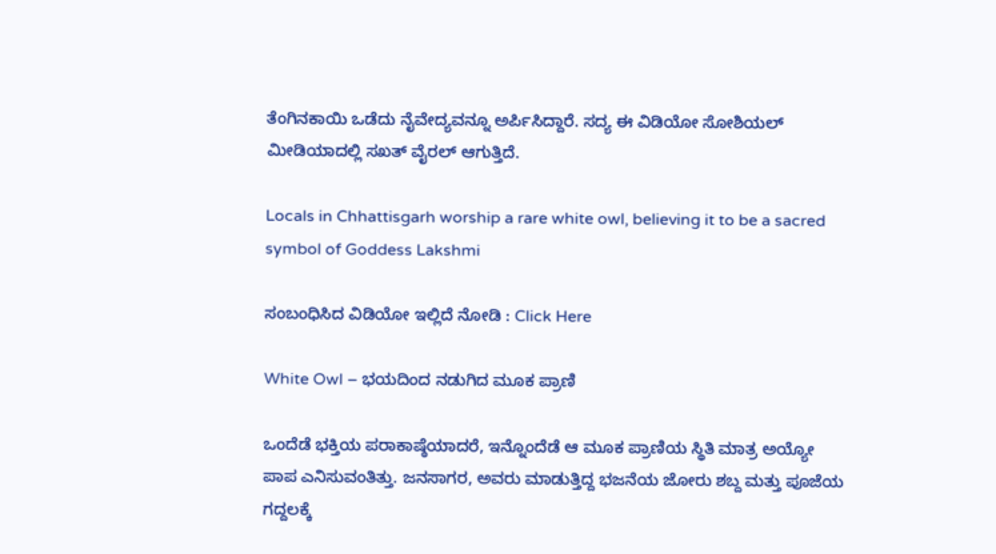ತೆಂಗಿನಕಾಯಿ ಒಡೆದು ನೈವೇದ್ಯವನ್ನೂ ಅರ್ಪಿಸಿದ್ದಾರೆ. ಸದ್ಯ ಈ ವಿಡಿಯೋ ಸೋಶಿಯಲ್ ಮೀಡಿಯಾದಲ್ಲಿ ಸಖತ್ ವೈರಲ್ ಆಗುತ್ತಿದೆ.

Locals in Chhattisgarh worship a rare white owl, believing it to be a sacred symbol of Goddess Lakshmi

ಸಂಬಂಧಿಸಿದ ವಿಡಿಯೋ ಇಲ್ಲಿದೆ ನೋಡಿ : Click Here

White Owl – ಭಯದಿಂದ ನಡುಗಿದ ಮೂಕ ಪ್ರಾಣಿ

ಒಂದೆಡೆ ಭಕ್ತಿಯ ಪರಾಕಾಷ್ಠೆಯಾದರೆ, ಇನ್ನೊಂದೆಡೆ ಆ ಮೂಕ ಪ್ರಾಣಿಯ ಸ್ಥಿತಿ ಮಾತ್ರ ಅಯ್ಯೋ ಪಾಪ ಎನಿಸುವಂತಿತ್ತು. ಜನಸಾಗರ, ಅವರು ಮಾಡುತ್ತಿದ್ದ ಭಜನೆಯ ಜೋರು ಶಬ್ದ ಮತ್ತು ಪೂಜೆಯ ಗದ್ದಲಕ್ಕೆ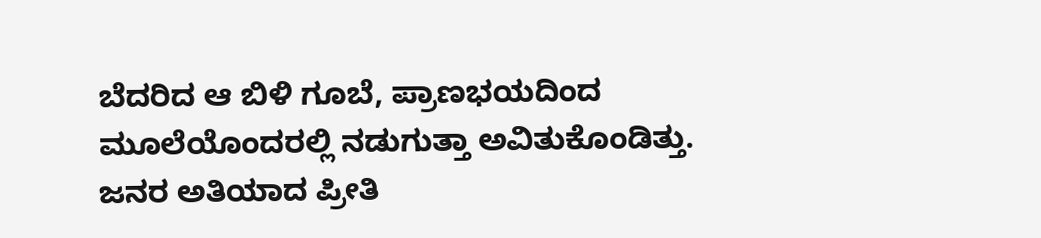ಬೆದರಿದ ಆ ಬಿಳಿ ಗೂಬೆ, ಪ್ರಾಣಭಯದಿಂದ ಮೂಲೆಯೊಂದರಲ್ಲಿ ನಡುಗುತ್ತಾ ಅವಿತುಕೊಂಡಿತ್ತು. ಜನರ ಅತಿಯಾದ ಪ್ರೀತಿ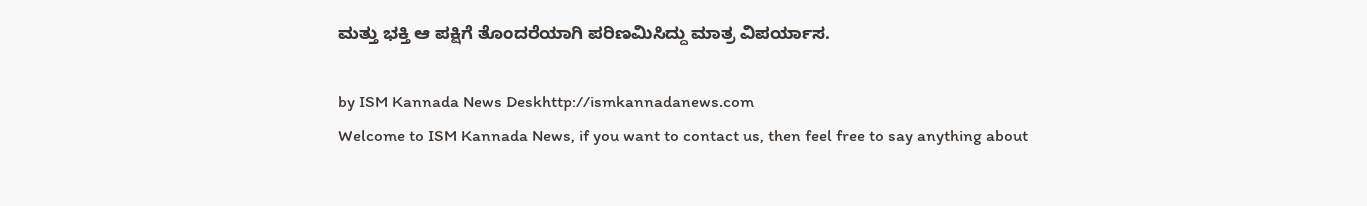ಮತ್ತು ಭಕ್ತಿ ಆ ಪಕ್ಷಿಗೆ ತೊಂದರೆಯಾಗಿ ಪರಿಣಮಿಸಿದ್ದು ಮಾತ್ರ ವಿಪರ್ಯಾಸ.

by ISM Kannada News Deskhttp://ismkannadanews.com
Welcome to ISM Kannada News, if you want to contact us, then feel free to say anything about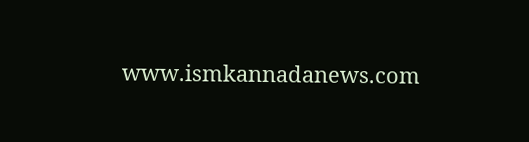www.ismkannadanews.com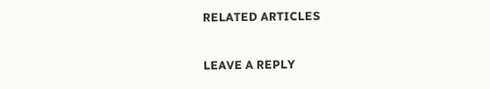RELATED ARTICLES

LEAVE A REPLY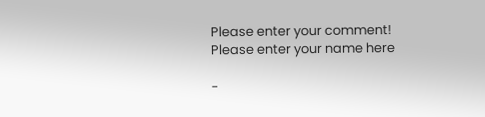Please enter your comment!
Please enter your name here

-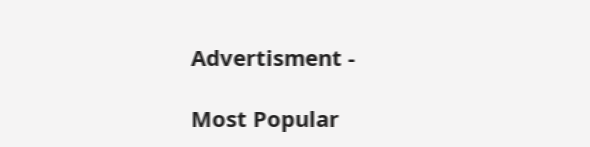Advertisment -

Most Popular